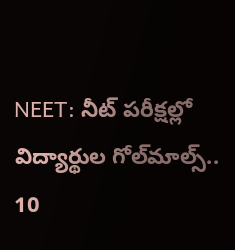NEET: నీట్ పరీక్షల్లో విద్యార్థుల గోల్‌మాల్స్.. 10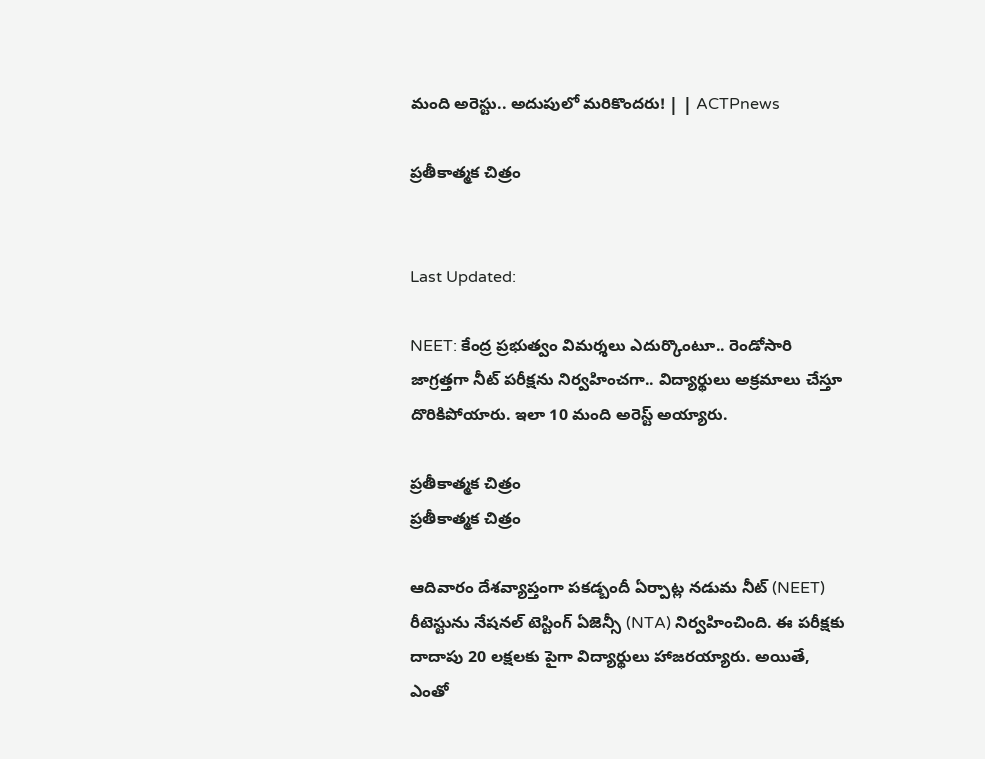మంది అరెస్టు.. అదుపులో మరికొందరు! | | ACTPnews

ప్రతీకాత్మక చిత్రం


Last Updated:

NEET: కేంద్ర ప్రభుత్వం విమర్శలు ఎదుర్కొంటూ.. రెండోసారి జాగ్రత్తగా నీట్ పరీక్షను నిర్వహించగా.. విద్యార్థులు అక్రమాలు చేస్తూ దొరికిపోయారు. ఇలా 10 మంది అరెస్ట్ అయ్యారు.

ప్రతీకాత్మక చిత్రం
ప్రతీకాత్మక చిత్రం

ఆదివారం దేశవ్యాప్తంగా పకడ్బందీ ఏర్పాట్ల నడుమ నీట్‌ (NEET) రీటెస్టును నేషనల్ టెస్టింగ్ ఏజెన్సీ (NTA) నిర్వహించింది. ఈ పరీక్షకు దాదాపు 20 లక్షలకు పైగా విద్యార్థులు హాజరయ్యారు. అయితే, ఎంతో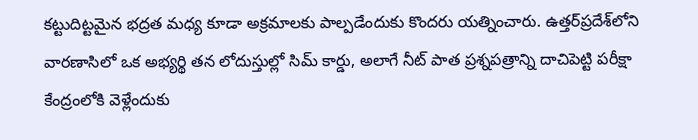కట్టుదిట్టమైన భద్రత మధ్య కూడా అక్రమాలకు పాల్పడేందుకు కొందరు యత్నించారు. ఉత్తర్‌ప్రదేశ్‌లోని వారణాసిలో ఒక అభ్యర్థి తన లోదుస్తుల్లో సిమ్‌ కార్డు, అలాగే నీట్‌ పాత ప్రశ్నపత్రాన్ని దాచిపెట్టి పరీక్షా కేంద్రంలోకి వెళ్లేందుకు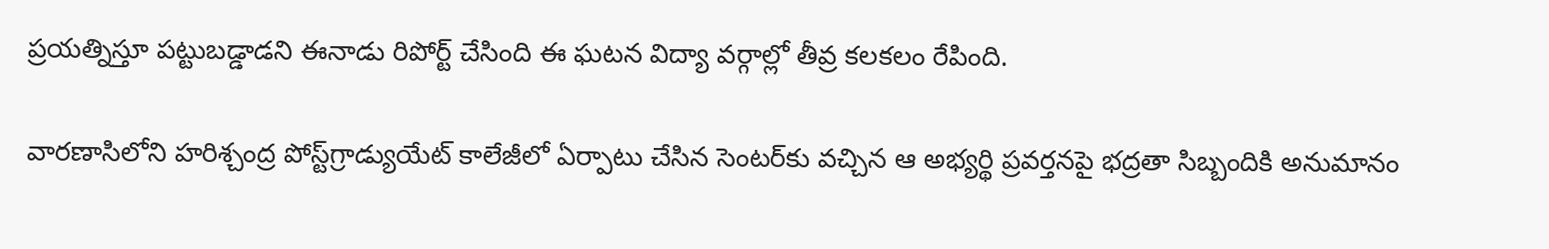ప్రయత్నిస్తూ పట్టుబడ్డాడని ఈనాడు రిపోర్ట్ చేసింది ఈ ఘటన విద్యా వర్గాల్లో తీవ్ర కలకలం రేపింది.

వారణాసిలోని హరిశ్చంద్ర పోస్ట్‌గ్రాడ్యుయేట్‌ కాలేజీలో ఏర్పాటు చేసిన సెంటర్‌కు వచ్చిన ఆ అభ్యర్థి ప్రవర్తనపై భద్రతా సిబ్బందికి అనుమానం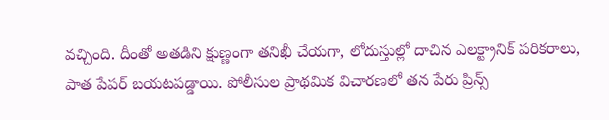వచ్చింది. దీంతో అతడిని క్షుణ్ణంగా తనిఖీ చేయగా, లోదుస్తుల్లో దాచిన ఎలక్ట్రానిక్ పరికరాలు, పాత పేపర్ బయటపడ్డాయి. పోలీసుల ప్రాథమిక విచారణలో తన పేరు ప్రిన్స్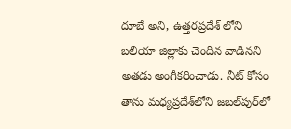దూబే అని, ఉత్తరప్రదేశ్ లోని బలియా జిల్లాకు చెందిన వాడినని అతడు అంగీకరించాడు. నీట్ కోసం తాను మధ్యప్రదేశ్‌లోని జబల్‌పుర్‌లో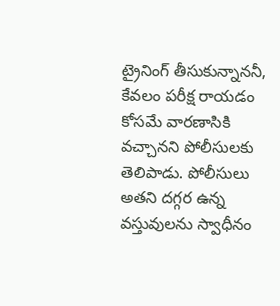ట్రైనింగ్ తీసుకున్నాననీ, కేవలం పరీక్ష రాయడం కోసమే వారణాసికి వచ్చానని పోలీసులకు తెలిపాడు. పోలీసులు అతని దగ్గర ఉన్న వస్తువులను స్వాధీనం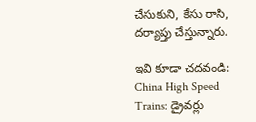చేసుకుని, కేసు రాసి, దర్యాప్తు చేస్తున్నారు.

ఇవి కూడా చదవండి: China High Speed Trains: డ్రైవర్లు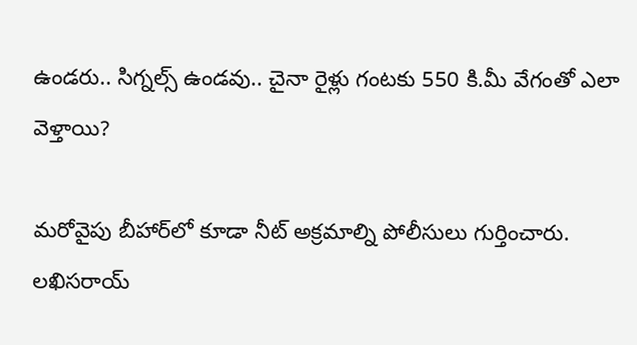ఉండరు.. సిగ్నల్స్ ఉండవు.. చైనా రైళ్లు గంటకు 550 కి.మీ వేగంతో ఎలా వెళ్తాయి?

మరోవైపు బీహార్‌లో కూడా నీట్ అక్రమాల్ని పోలీసులు గుర్తించారు. లఖిసరాయ్‌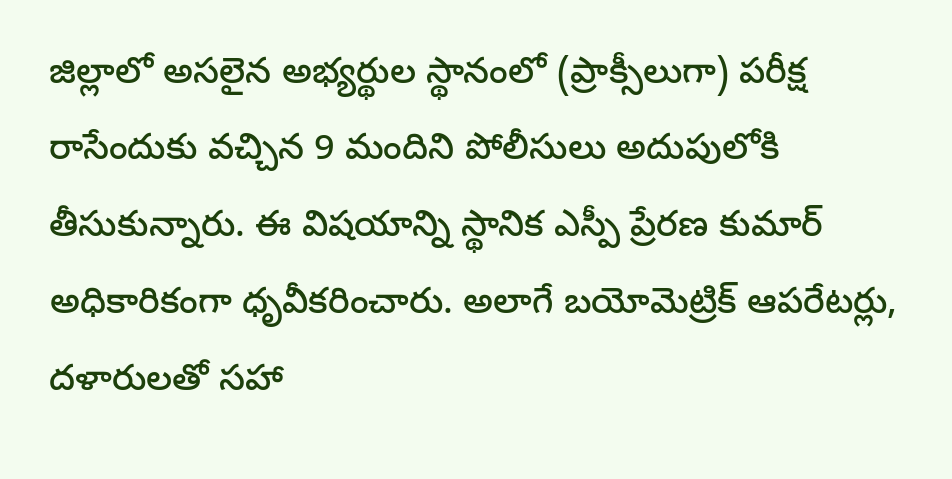జిల్లాలో అసలైన అభ్యర్థుల స్థానంలో (ప్రాక్సీలుగా) పరీక్ష రాసేందుకు వచ్చిన 9 మందిని పోలీసులు అదుపులోకి తీసుకున్నారు. ఈ విషయాన్ని స్థానిక ఎస్పీ ప్రేరణ కుమార్ అధికారికంగా ధృవీకరించారు. అలాగే బయోమెట్రిక్ ఆపరేటర్లు, దళారులతో సహా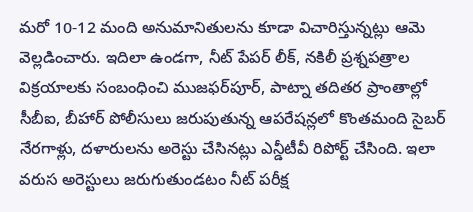మరో 10-12 మంది అనుమానితులను కూడా విచారిస్తున్నట్లు ఆమె వెల్లడించారు. ఇదిలా ఉండగా, నీట్ పేపర్ లీక్, నకిలీ ప్రశ్నపత్రాల విక్రయాలకు సంబంధించి ముజఫర్‌పూర్, పాట్నా తదితర ప్రాంతాల్లో సీబీఐ, బీహార్ పోలీసులు జరుపుతున్న ఆపరేషన్లలో కొంతమంది సైబర్ నేరగాళ్లు, దళారులను అరెస్టు చేసినట్లు ఎన్డీటీవీ రిపోర్ట్ చేసింది. ఇలా వరుస అరెస్టులు జరుగుతుండటం నీట్ పరీక్ష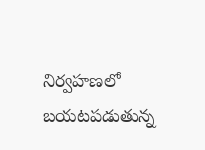నిర్వహణలో బయటపడుతున్న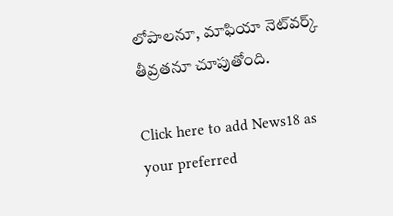లోపాలనూ, మాఫియా నెట్‌వర్క్ తీవ్రతనూ చూపుతోంది.

Click here to add News18 as your preferred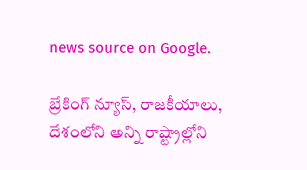news source on Google.

బ్రేకింగ్ న్యూస్, రాజకీయాలు, దేశంలోని అన్ని రాష్ట్రాల్లోని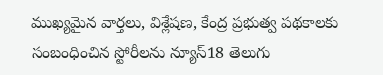ముఖ్యమైన వార్తలు, విశ్లేషణ, కేంద్ర ప్రభుత్వ పథకాలకు సంబంధించిన స్టోరీలను న్యూస్18 తెలుగు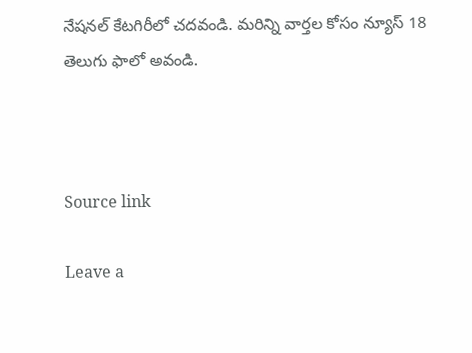నేషనల్ కేటగిరీలో చదవండి. మరిన్ని వార్తల కోసం న్యూస్ 18 తెలుగు ఫాలో అవండి.



Source link

Leave a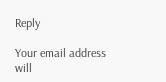Reply

Your email address will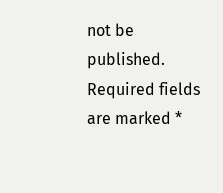not be published. Required fields are marked *